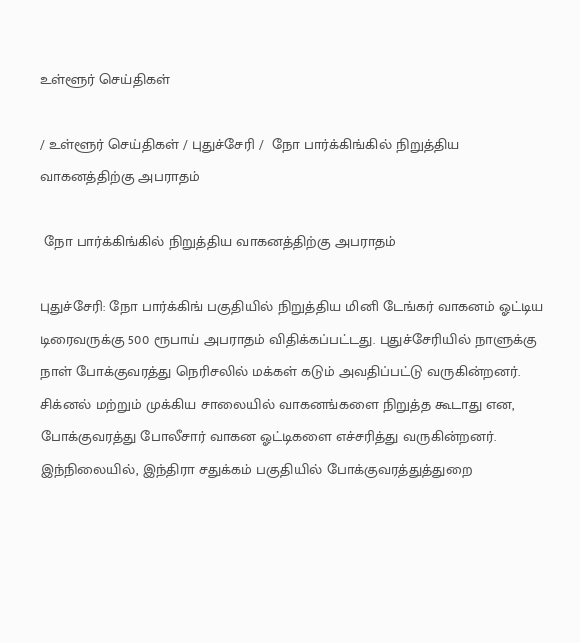உள்ளூர் செய்திகள்

/ உள்ளூர் செய்திகள் / புதுச்சேரி /  நோ பார்க்கிங்கில் நிறுத்திய வாகனத்திற்கு அபராதம்

 நோ பார்க்கிங்கில் நிறுத்திய வாகனத்திற்கு அபராதம்

புதுச்சேரி: நோ பார்க்கிங் பகுதியில் நிறுத்திய மினி டேங்கர் வாகனம் ஓட்டிய டிரைவருக்கு 500 ரூபாய் அபராதம் விதிக்கப்பட்டது. புதுச்சேரியில் நாளுக்கு நாள் போக்குவரத்து நெரிசலில் மக்கள் கடும் அவதிப்பட்டு வருகின்றனர். சிக்னல் மற்றும் முக்கிய சாலையில் வாகனங்களை நிறுத்த கூடாது என, போக்குவரத்து போலீசார் வாகன ஓட்டிகளை எச்சரித்து வருகின்றனர். இந்நிலையில், இந்திரா சதுக்கம் பகுதியில் போக்குவரத்துத்துறை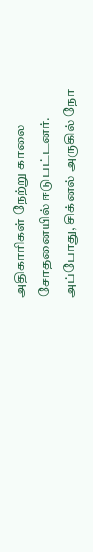அதிகாரிகள் நேற்று காலை சோதனையில் ஈடுபட்டனர். அப்போது, சிக்னல் அருகில் நோ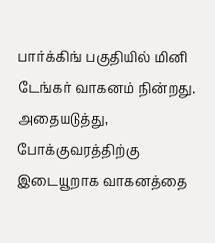பார்க்கிங் பகுதியில் மினி டேங்கர் வாகனம் நின்றது. அதையடுத்து, போக்குவரத்திற்கு இடையூறாக வாகனத்தை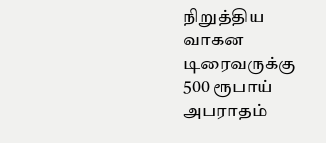நிறுத்திய வாகன டிரைவருக்கு 500 ரூபாய் அபராதம்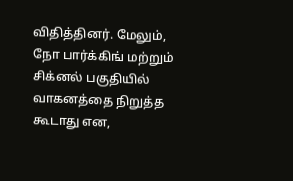விதித்தினர். மேலும், நோ பார்க்கிங் மற்றும் சிக்னல் பகுதியில் வாகனத்தை நிறுத்த கூடாது என,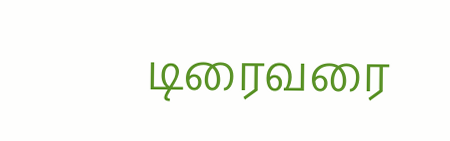டிரைவரை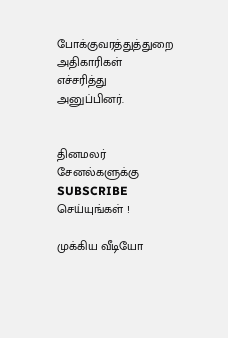போக்குவரத்துத்துறை அதிகாரிகள் எச்சரித்து அனுப்பினர்.


தினமலர் சேனல்களுக்கு SUBSCRIBE செய்யுங்கள் !

முக்கிய வீடியோ